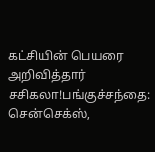கட்சியின் பெயரை அறிவித்தார் சசிகலா!பங்குச்சந்தை: சென்செக்ஸ்,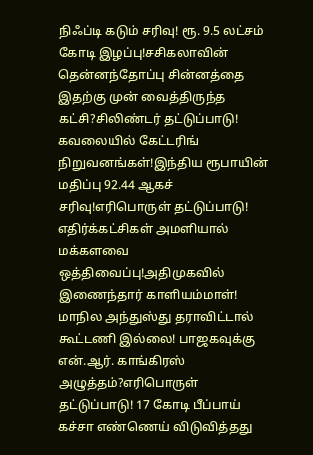நிஃப்டி கடும் சரிவு! ரூ. 9.5 லட்சம் கோடி இழப்பு!சசிகலாவின் தென்னந்தோப்பு சின்னத்தை இதற்கு முன் வைத்திருந்த கட்சி?சிலிண்டர் தட்டுப்பாடு! கவலையில் கேட்டரிங் நிறுவனங்கள்!இந்திய ரூபாயின் மதிப்பு 92.44 ஆகச் சரிவு!எரிபொருள் தட்டுப்பாடு! எதிர்க்கட்சிகள் அமளியால் மக்களவை ஒத்திவைப்பு!அதிமுகவில் இணைந்தார் காளியம்மாள்! மாநில அந்துஸ்து தராவிட்டால் கூட்டணி இல்லை! பாஜகவுக்கு என்.ஆர். காங்கிரஸ் அழுத்தம்?எரிபொருள் தட்டுப்பாடு! 17 கோடி பீப்பாய் கச்சா எண்ணெய் விடுவித்தது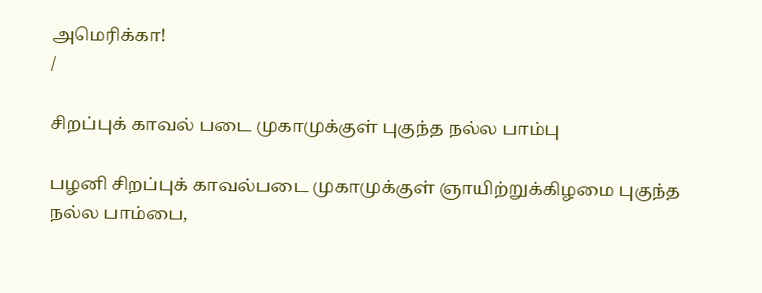அமெரிக்கா!
/

சிறப்புக் காவல் படை முகாமுக்குள் புகுந்த நல்ல பாம்பு

பழனி சிறப்புக் காவல்படை முகாமுக்குள் ஞாயிற்றுக்கிழமை புகுந்த நல்ல பாம்பை,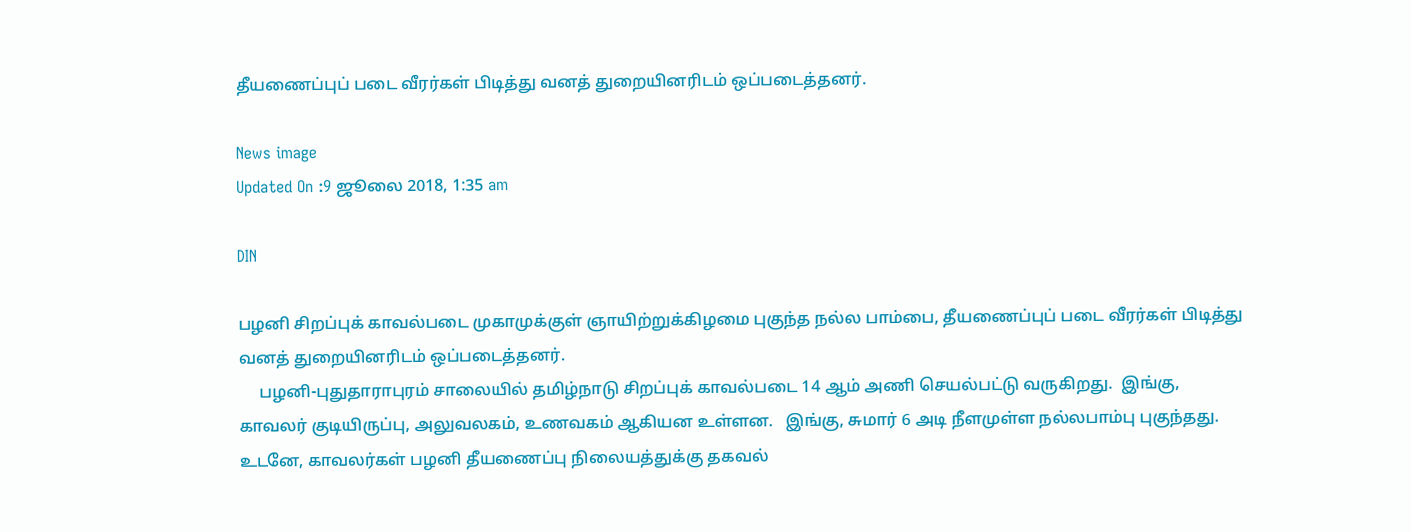தீயணைப்புப் படை வீரர்கள் பிடித்து வனத் துறையினரிடம் ஒப்படைத்தனர்.

News image
Updated On :9 ஜூலை 2018, 1:35 am

DIN

பழனி சிறப்புக் காவல்படை முகாமுக்குள் ஞாயிற்றுக்கிழமை புகுந்த நல்ல பாம்பை, தீயணைப்புப் படை வீரர்கள் பிடித்து வனத் துறையினரிடம் ஒப்படைத்தனர்.
     பழனி-புதுதாராபுரம் சாலையில் தமிழ்நாடு சிறப்புக் காவல்படை 14 ஆம் அணி செயல்பட்டு வருகிறது.  இங்கு, காவலர் குடியிருப்பு, அலுவலகம், உணவகம் ஆகியன உள்ளன.   இங்கு, சுமார் 6 அடி நீளமுள்ள நல்லபாம்பு புகுந்தது.  உடனே, காவலர்கள் பழனி தீயணைப்பு நிலையத்துக்கு தகவல்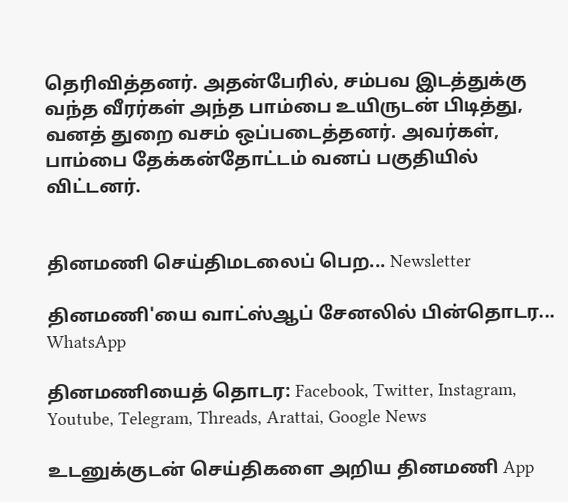தெரிவித்தனர். அதன்பேரில், சம்பவ இடத்துக்கு வந்த வீரர்கள் அந்த பாம்பை உயிருடன் பிடித்து, வனத் துறை வசம் ஒப்படைத்தனர். அவர்கள், பாம்பை தேக்கன்தோட்டம் வனப் பகுதியில் விட்டனர்.


தினமணி செய்திமடலைப் பெற... Newsletter

தினமணி'யை வாட்ஸ்ஆப் சேனலில் பின்தொடர... WhatsApp

தினமணியைத் தொடர: Facebook, Twitter, Instagram, Youtube, Telegram, Threads, Arattai, Google News

உடனுக்குடன் செய்திகளை அறிய தினமணி App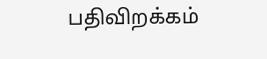பதிவிறக்கம்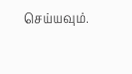செய்யவும்.